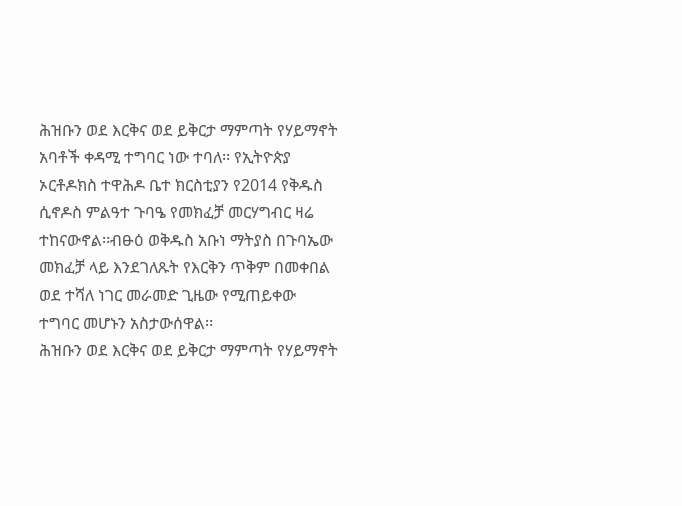ሕዝቡን ወደ እርቅና ወደ ይቅርታ ማምጣት የሃይማኖት አባቶች ቀዳሚ ተግባር ነው ተባለ፡፡ የኢትዮጵያ ኦርቶዶክስ ተዋሕዶ ቤተ ክርስቲያን የ2014 የቅዱስ ሲኖዶስ ምልዓተ ጉባዔ የመክፈቻ መርሃግብር ዛሬ ተከናውኖል፡፡ብፁዕ ወቅዱስ አቡነ ማትያስ በጉባኤው መክፈቻ ላይ እንደገለጹት የእርቅን ጥቅም በመቀበል ወደ ተሻለ ነገር መራመድ ጊዜው የሚጠይቀው ተግባር መሆኑን አስታውሰዋል፡፡
ሕዝቡን ወደ እርቅና ወደ ይቅርታ ማምጣት የሃይማኖት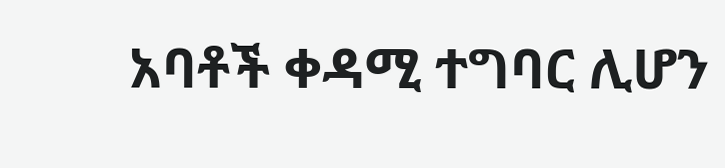አባቶች ቀዳሚ ተግባር ሊሆን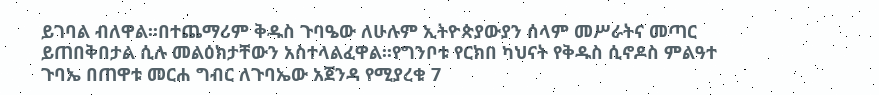ይገባል ብለዋል፡፡በተጨማሪም ቅዱስ ጉባዔው ለሁሉም ኢትዮጵያውያን ሰላም መሥራትና መጣር ይጠበቅበታል ሲሉ መልዕክታቸውን አስተላልፈዋል፡፡የግንቦቱ የርክበ ካህናት የቅዱስ ሲኖዶስ ምልዓተ ጉባኤ በጠዋቱ መርሐ ግብር ለጉባኤው አጀንዳ የሚያረቁ 7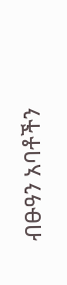ብፁዓን አባቶችን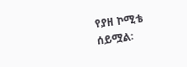የያዘ ኮሚቴ ሰይሟል፡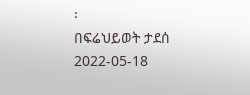፡
በፍሬህይወት ታደሰ
2022-05-18